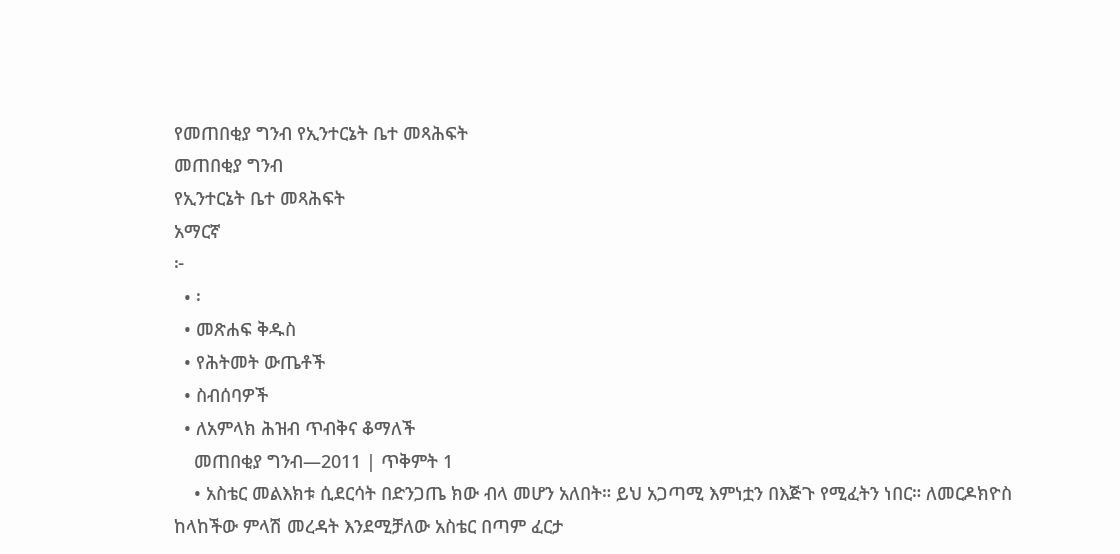የመጠበቂያ ግንብ የኢንተርኔት ቤተ መጻሕፍት
መጠበቂያ ግንብ
የኢንተርኔት ቤተ መጻሕፍት
አማርኛ
፦
  • ፡
  • መጽሐፍ ቅዱስ
  • የሕትመት ውጤቶች
  • ስብሰባዎች
  • ለአምላክ ሕዝብ ጥብቅና ቆማለች
    መጠበቂያ ግንብ—2011 | ጥቅምት 1
    • አስቴር መልእክቱ ሲደርሳት በድንጋጤ ክው ብላ መሆን አለበት። ይህ አጋጣሚ እምነቷን በእጅጉ የሚፈትን ነበር። ለመርዶክዮስ ከላከችው ምላሽ መረዳት እንደሚቻለው አስቴር በጣም ፈርታ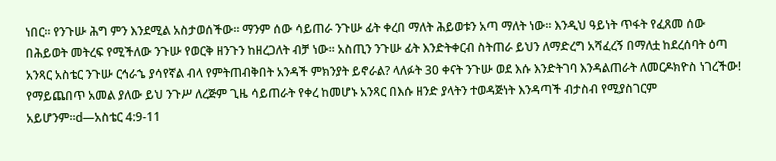ነበር። የንጉሡ ሕግ ምን እንደሚል አስታወሰችው። ማንም ሰው ሳይጠራ ንጉሡ ፊት ቀረበ ማለት ሕይወቱን አጣ ማለት ነው። እንዲህ ዓይነት ጥፋት የፈጸመ ሰው በሕይወት መትረፍ የሚችለው ንጉሡ የወርቅ ዘንጉን ከዘረጋለት ብቻ ነው። አስጢን ንጉሡ ፊት እንድትቀርብ ስትጠራ ይህን ለማድረግ አሻፈረኝ በማለቷ ከደረሰባት ዕጣ አንጻር አስቴር ንጉሡ ርኅራኄ ያሳየኛል ብላ የምትጠብቅበት አንዳች ምክንያት ይኖራል? ላለፉት 30 ቀናት ንጉሡ ወደ እሱ እንድትገባ እንዳልጠራት ለመርዶክዮስ ነገረችው! የማይጨበጥ አመል ያለው ይህ ንጉሥ ለረጅም ጊዜ ሳይጠራት የቀረ ከመሆኑ አንጻር በእሱ ዘንድ ያላትን ተወዳጅነት እንዳጣች ብታስብ የሚያስገርም አይሆንም።d—አስቴር 4:9-11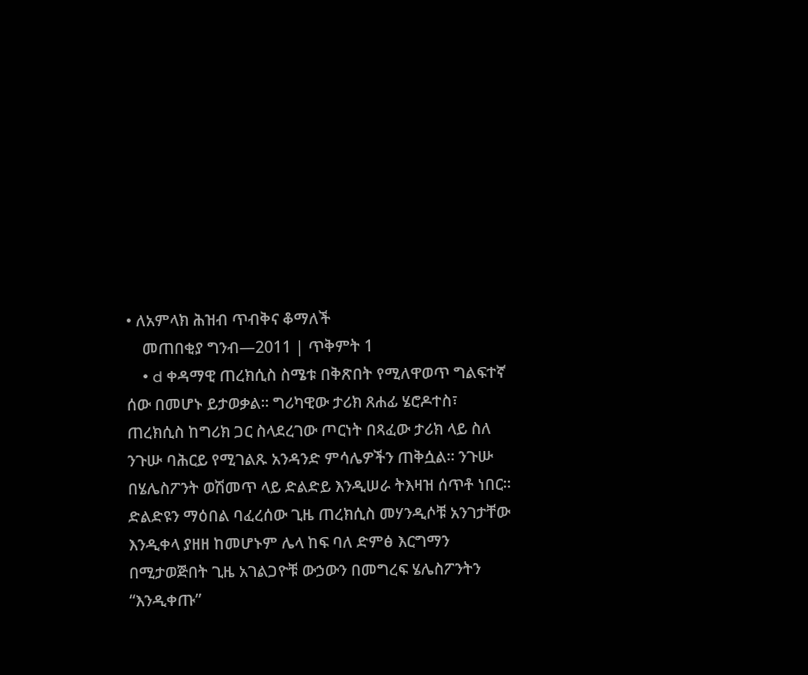• ለአምላክ ሕዝብ ጥብቅና ቆማለች
    መጠበቂያ ግንብ—2011 | ጥቅምት 1
    • d ቀዳማዊ ጠረክሲስ ስሜቱ በቅጽበት የሚለዋወጥ ግልፍተኛ ሰው በመሆኑ ይታወቃል። ግሪካዊው ታሪክ ጸሐፊ ሄሮዶተስ፣ ጠረክሲስ ከግሪክ ጋር ስላደረገው ጦርነት በጻፈው ታሪክ ላይ ስለ ንጉሡ ባሕርይ የሚገልጹ አንዳንድ ምሳሌዎችን ጠቅሷል። ንጉሡ በሄሌስፖንት ወሽመጥ ላይ ድልድይ እንዲሠራ ትእዛዝ ሰጥቶ ነበር። ድልድዩን ማዕበል ባፈረሰው ጊዜ ጠረክሲስ መሃንዲሶቹ አንገታቸው እንዲቀላ ያዘዘ ከመሆኑም ሌላ ከፍ ባለ ድምፅ እርግማን በሚታወጅበት ጊዜ አገልጋዮቹ ውኃውን በመግረፍ ሄሌስፖንትን “እንዲቀጡ”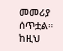መመሪያ ሰጥቷል። ከዚህ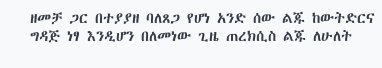ዘመቻ ጋር በተያያዘ ባለጸጋ የሆነ አንድ ሰው ልጁ ከውትድርና ግዳጅ ነፃ እንዲሆን በለመነው ጊዜ ጠረክሲስ ልጁ ለሁለት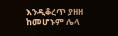እንዲቆረጥ ያዘዘ ከመሆኑም ሌላ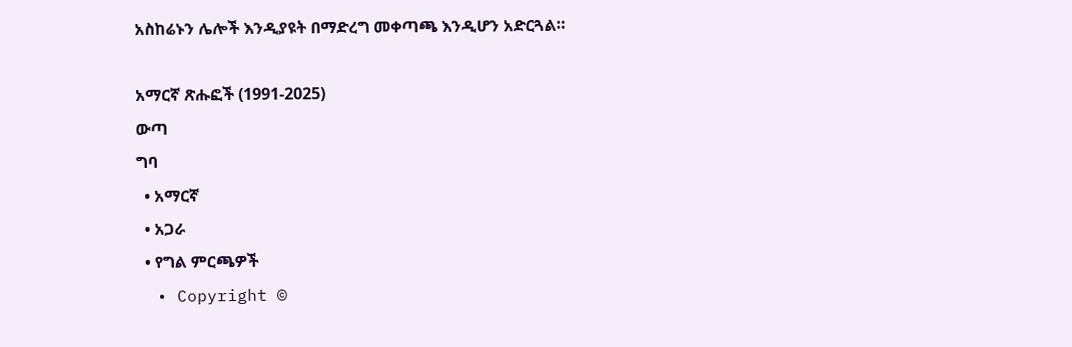አስከሬኑን ሌሎች እንዲያዩት በማድረግ መቀጣጫ እንዲሆን አድርጓል።

አማርኛ ጽሑፎች (1991-2025)
ውጣ
ግባ
  • አማርኛ
  • አጋራ
  • የግል ምርጫዎች
  • Copyright ©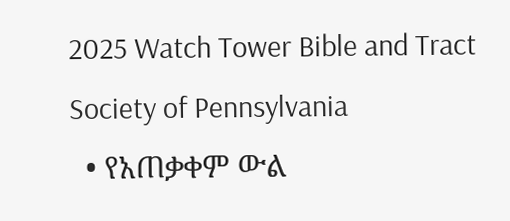2025 Watch Tower Bible and Tract Society of Pennsylvania
  • የአጠቃቀም ውል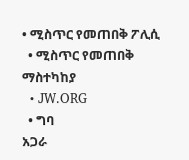• ሚስጥር የመጠበቅ ፖሊሲ
  • ሚስጥር የመጠበቅ ማስተካከያ
  • JW.ORG
  • ግባ
አጋራ